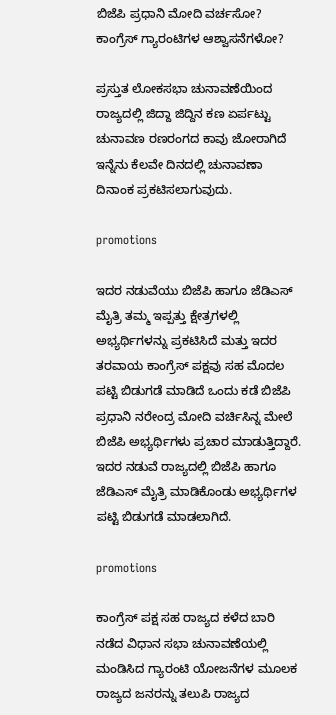ಬಿಜೆಪಿ ಪ್ರಧಾನಿ ಮೋದಿ ವರ್ಚಸೋ? ಕಾಂಗ್ರೆಸ್ ಗ್ಯಾರಂಟಿಗಳ ಆಶ್ವಾಸನೆಗಳೋ?

ಪ್ರಸ್ತುತ ಲೋಕಸಭಾ ಚುನಾವಣೆಯಿಂದ ರಾಜ್ಯದಲ್ಲಿ ಜಿದ್ದಾ ಜಿದ್ದಿನ ಕಣ ಏರ್ಪಟ್ಟು ಚುನಾವಣ ರಣರಂಗದ ಕಾವು ಜೋರಾಗಿದೆ ಇನ್ನೆನು ಕೆಲವೇ ದಿನದಲ್ಲಿ ಚುನಾವಣಾ ದಿನಾಂಕ ಪ್ರಕಟಿಸಲಾಗುವುದು.

promotions

ಇದರ ನಡುವೆಯು ಬಿಜೆಪಿ ಹಾಗೂ ಜೆಡಿಎಸ್ ಮೈತ್ರಿ ತಮ್ಮ ಇಪ್ಪತ್ತು ಕ್ಷೇತ್ರಗಳಲ್ಲಿ ಅಭ್ಯರ್ಥಿಗಳನ್ನು ಪ್ರಕಟಿಸಿದೆ ಮತ್ತು ಇದರ ತರವಾಯ ಕಾಂಗ್ರೆಸ್ ಪಕ್ಷವು ಸಹ ಮೊದಲ ಪಟ್ಟಿ ಬಿಡುಗಡೆ ಮಾಡಿದೆ ಒಂದು ಕಡೆ ಬಿಜೆಪಿ ಪ್ರಧಾನಿ ನರೇಂದ್ರ ಮೋದಿ ವರ್ಚಿಸಿನ್ನ ಮೇಲೆ ಬಿಜೆಪಿ ಅಭ್ಯರ್ಥಿಗಳು ಪ್ರಚಾರ ಮಾಡುತ್ತಿದ್ದಾರೆ. ಇದರ ನಡುವೆ ರಾಜ್ಯದಲ್ಲಿ ಬಿಜೆಪಿ ಹಾಗೂ ಜೆಡಿಎಸ್ ಮೈತ್ರಿ ಮಾಡಿಕೊಂಡು ಅಭ್ಯರ್ಥಿಗಳ ಪಟ್ಟಿ ಬಿಡುಗಡೆ ಮಾಡಲಾಗಿದೆ.

promotions

ಕಾಂಗ್ರೆಸ್ ಪಕ್ಷ ಸಹ ರಾಜ್ಯದ ಕಳೆದ ಬಾರಿ ನಡೆದ ವಿಧಾನ ಸಭಾ ಚುನಾವಣೆಯಲ್ಲಿ ಮಂಡಿಸಿದ ಗ್ಯಾರಂಟಿ ಯೋಜನೆಗಳ ಮೂಲಕ ರಾಜ್ಯದ ಜನರನ್ನು ತಲುಪಿ ರಾಜ್ಯದ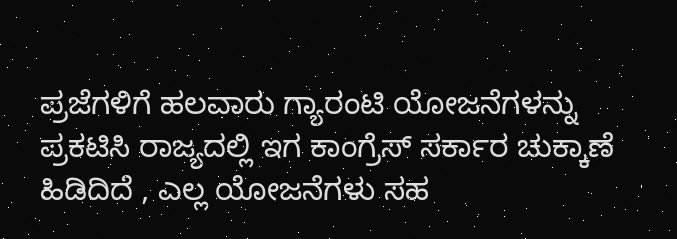ಪ್ರಜೆಗಳಿಗೆ ಹಲವಾರು ಗ್ಯಾರಂಟಿ ಯೋಜನೆಗಳನ್ನು ಪ್ರಕಟಿಸಿ ರಾಜ್ಯದಲ್ಲಿ ಇಗ ಕಾಂಗ್ರೆಸ್ ಸರ್ಕಾರ ಚುಕ್ಕಾಣೆ ಹಿಡಿದಿದೆ , ಎಲ್ಲ ಯೋಜನೆಗಳು ಸಹ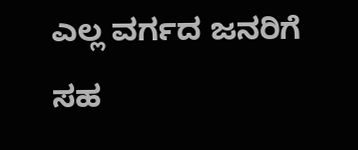ಎಲ್ಲ ವರ್ಗದ ಜನರಿಗೆ ಸಹ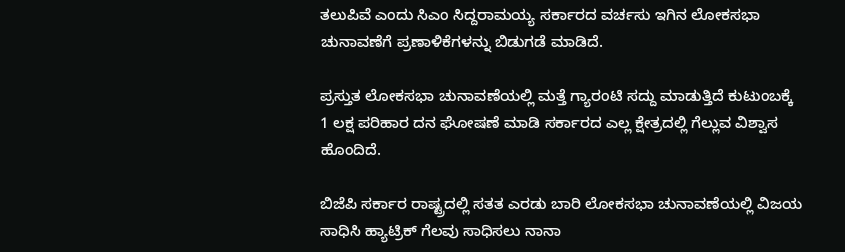ತಲುಪಿವೆ ಎಂದು ಸಿಎಂ ಸಿದ್ದರಾಮಯ್ಯ ಸರ್ಕಾರದ ವರ್ಚಸು ಇಗಿನ ಲೋಕಸಭಾ ಚುನಾವಣೆಗೆ ಪ್ರಣಾಳಿಕೆಗಳನ್ನು ಬಿಡುಗಡೆ ಮಾಡಿದೆ.

ಪ್ರಸ್ತುತ ಲೋಕಸಭಾ ಚುನಾವಣೆಯಲ್ಲಿ ಮತ್ತೆ ಗ್ಯಾರಂಟಿ ಸದ್ದು ಮಾಡುತ್ತಿದೆ ಕುಟುಂಬಕ್ಕೆ 1 ಲಕ್ಷ ಪರಿಹಾರ ದನ ಘೋಷಣೆ ಮಾಡಿ ಸರ್ಕಾರದ ಎಲ್ಲ ಕ್ಷೇತ್ರದಲ್ಲಿ ಗೆಲ್ಲುವ ವಿಶ್ವಾಸ ಹೊಂದಿದೆ.

ಬಿಜೆಪಿ ಸರ್ಕಾರ ರಾಷ್ಟ್ರದಲ್ಲಿ ಸತತ ಎರಡು ಬಾರಿ‌ ಲೋಕಸಭಾ ಚುನಾವಣೆಯಲ್ಲಿ ವಿಜಯ ಸಾಧಿಸಿ ಹ್ಯಾಟ್ರಿಕ್ ಗೆಲವು ಸಾಧಿಸಲು ನಾನಾ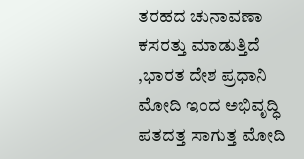ತರಹದ ಚುನಾವಣಾ ಕಸರತ್ತು ಮಾಡುತ್ತಿದೆ ,ಭಾರತ ದೇಶ ಪ್ರಧಾನಿ ಮೋದಿ ಇಂದ ಅಭಿವೃದ್ಧಿ ಪತದತ್ತ ಸಾಗುತ್ತ ಮೋದಿ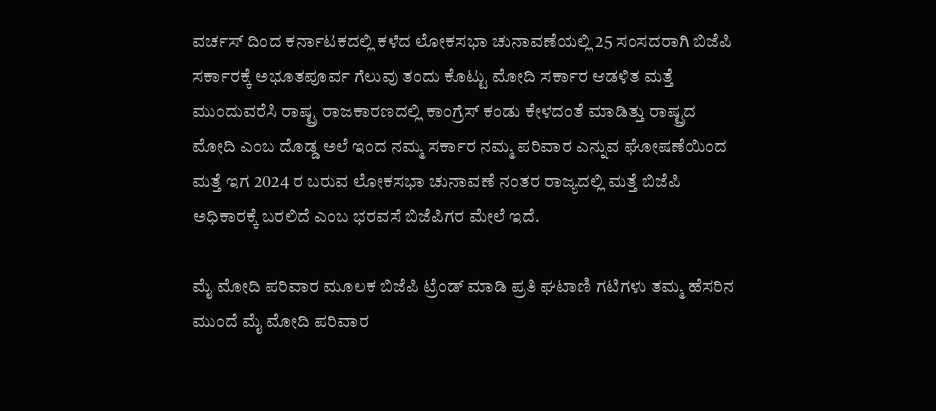ವರ್ಚಸ್ ದಿಂದ ಕರ್ನಾಟಕದಲ್ಲಿ ಕಳೆದ ಲೋಕಸಭಾ ಚುನಾವಣೆಯಲ್ಲಿ 25 ಸಂಸದರಾಗಿ ಬಿಜೆಪಿ ಸರ್ಕಾರಕ್ಕೆ ಅಭೂತಪೂರ್ವ ಗೆಲುವು ತಂದು ಕೊಟ್ಟು ಮೋದಿ ಸರ್ಕಾರ ಆಡಳಿತ ಮತ್ತೆ ಮುಂದುವರೆಸಿ ರಾಷ್ಟ್ರ ರಾಜಕಾರಣದಲ್ಲಿ ಕಾಂಗ್ರೆಸ್ ಕಂಡು ಕೇಳದಂತೆ ಮಾಡಿತ್ತು ರಾಷ್ಟ್ರದ ಮೋದಿ ಎಂಬ ದೊಡ್ಡ ಅಲೆ ಇಂದ ನಮ್ಮ ಸರ್ಕಾರ ನಮ್ಮ ಪರಿವಾರ ಎನ್ನುವ ಘೋಷಣೆಯಿಂದ ಮತ್ತೆ ಇಗ 2024 ರ ಬರುವ ಲೋಕಸಭಾ ಚುನಾವಣೆ ನಂತರ ರಾಜ್ಯದಲ್ಲಿ ಮತ್ತೆ ಬಿಜೆಪಿ ಅಧಿಕಾರಕ್ಕೆ ಬರಲಿದೆ ಎಂಬ ಭರವಸೆ ಬಿಜೆಪಿಗರ ಮೇಲೆ ಇದೆ.

ಮೈ ಮೋದಿ ಪರಿವಾರ ಮೂಲಕ ಬಿಜೆಪಿ ಟ್ರೆಂಡ್ ಮಾಡಿ ಪ್ರತಿ ಘಟಾಣಿ ಗಟಿಗಳು ತಮ್ಮ ಹೆಸರಿನ ಮುಂದೆ ಮೈ ಮೋದಿ ಪರಿವಾರ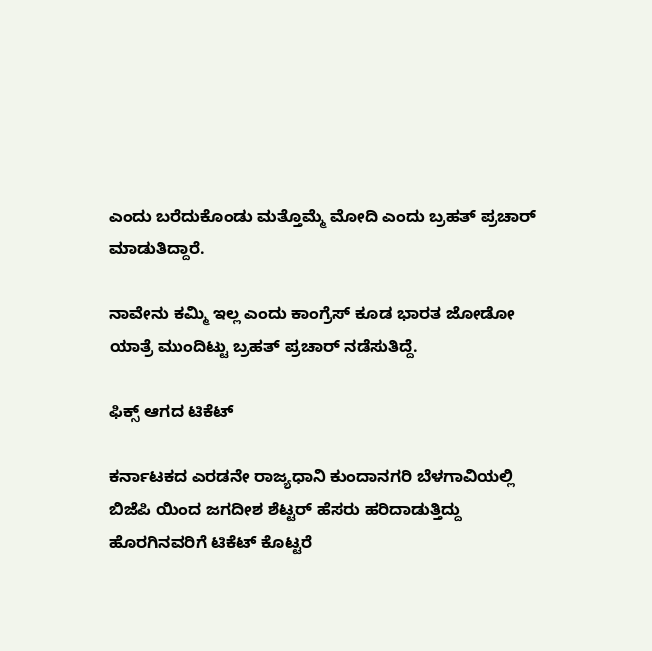ಎಂದು ಬರೆದುಕೊಂಡು ಮತ್ತೊಮ್ಮೆ ಮೋದಿ ಎಂದು ಬ್ರಹತ್ ಪ್ರಚಾರ್ ಮಾಡುತಿದ್ದಾರೆ.

ನಾವೇನು ಕಮ್ಮಿ ಇಲ್ಲ ಎಂದು ಕಾಂಗ್ರೆಸ್ ಕೂಡ ಭಾರತ ಜೋಡೋ ಯಾತ್ರೆ ಮುಂದಿಟ್ಟು ಬ್ರಹತ್ ಪ್ರಚಾರ್ ನಡೆಸುತಿದ್ದೆ.

ಫಿಕ್ಸ್ ಆಗದ ಟಿಕೆಟ್

ಕರ್ನಾಟಕದ ಎರಡನೇ ರಾಜ್ಯಧಾನಿ ಕುಂದಾನಗರಿ ಬೆಳಗಾವಿಯಲ್ಲಿ ಬಿಜೆಪಿ ಯಿಂದ ಜಗದೀಶ ಶೆಟ್ಟರ್ ಹೆಸರು ಹರಿದಾಡುತ್ತಿದ್ದು ಹೊರಗಿನವರಿಗೆ ಟಿಕೆಟ್ ಕೊಟ್ಟರೆ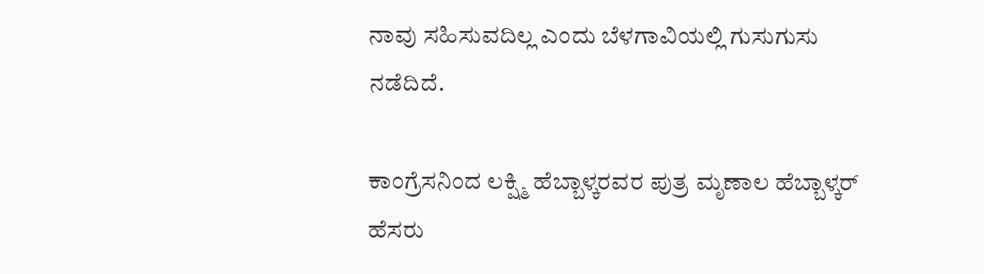ನಾವು ಸಹಿಸುವದಿಲ್ಲ ಎಂದು ಬೆಳಗಾವಿಯಲ್ಲಿ ಗುಸುಗುಸು ನಡೆದಿದೆ.

ಕಾಂಗ್ರೆಸನಿಂದ ಲಕ್ಷ್ಮಿ ಹೆಬ್ಬಾಳ್ಕರವರ ಪುತ್ರ ಮೃಣಾಲ ಹೆಬ್ಬಾಳ್ಕರ್ ಹೆಸರು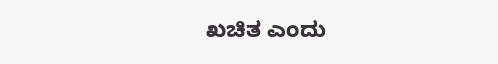ಖಚಿತ ಎಂದು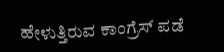ಹೇಳುತ್ತಿರುವ ಕಾಂಗ್ರೆಸ್ ಪಡೆ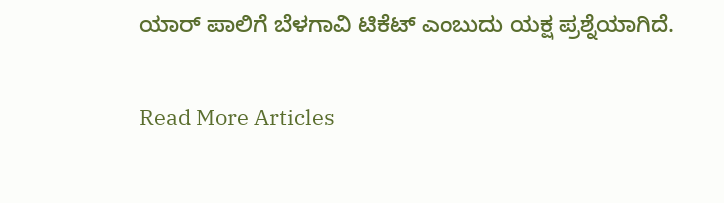ಯಾರ್ ಪಾಲಿಗೆ ಬೆಳಗಾವಿ ಟಿಕೆಟ್ ಎಂಬುದು ಯಕ್ಷ ಪ್ರಶ್ನೆಯಾಗಿದೆ.

Read More Articles